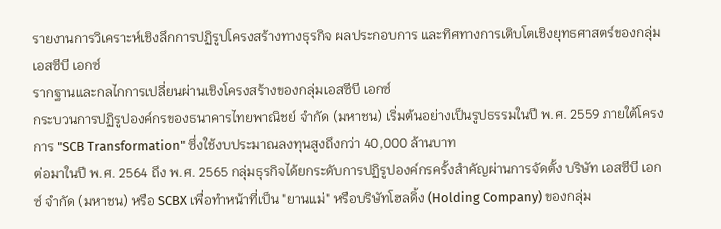รายงานการวิเคราะห์เชิงลึกการปฏิรูปโครงสร้างทางธุรกิจ ผลประกอบการ และทิศทางการเติบโตเชิงยุทธศาสตร์ของกลุ่มเอสซีบี เอกซ์
รากฐานและกลไกการเปลี่ยนผ่านเชิงโครงสร้างของกลุ่มเอสซีบี เอกซ์
กระบวนการปฏิรูปองค์กรของธนาคารไทยพาณิชย์ จำกัด (มหาชน) เริ่มต้นอย่างเป็นรูปธรรมในปี พ.ศ. 2559 ภายใต้โครงการ "SCB Transformation" ซึ่งใช้งบประมาณลงทุนสูงถึงกว่า 40,000 ล้านบาท
ต่อมาในปี พ.ศ. 2564 ถึง พ.ศ. 2565 กลุ่มธุรกิจได้ยกระดับการปฏิรูปองค์กรครั้งสำคัญผ่านการจัดตั้ง บริษัท เอสซีบี เอกซ์ จำกัด (มหาชน) หรือ SCBX เพื่อทำหน้าที่เป็น "ยานแม่" หรือบริษัทโฮลดิ้ง (Holding Company) ของกลุ่ม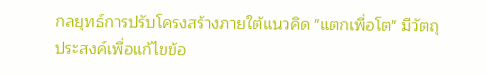กลยุทธ์การปรับโครงสร้างภายใต้แนวคิด "แตกเพื่อโต" มีวัตถุประสงค์เพื่อแก้ไขข้อ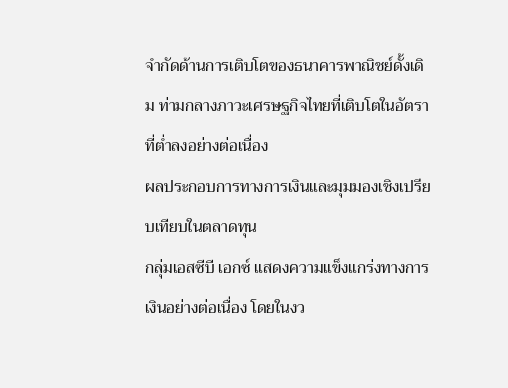จำกัดด้านการเติบโตของธนาคารพาณิชย์ดั้งเดิม ท่ามกลางภาวะเศรษฐกิจไทยที่เติบโตในอัตราที่ต่ำลงอย่างต่อเนื่อง
ผลประกอบการทางการเงินและมุมมองเชิงเปรียบเทียบในตลาดทุน
กลุ่มเอสซีบี เอกซ์ แสดงความแข็งแกร่งทางการเงินอย่างต่อเนื่อง โดยในงว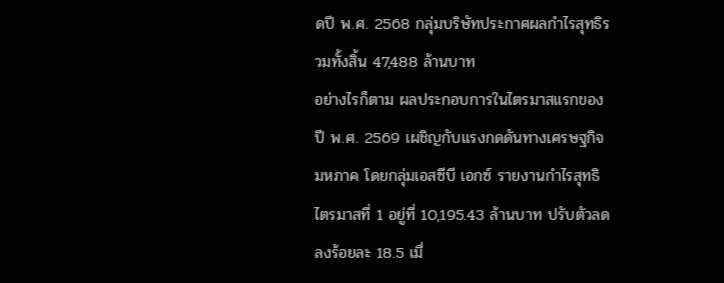ดปี พ.ศ. 2568 กลุ่มบริษัทประกาศผลกำไรสุทธิรวมทั้งสิ้น 47,488 ล้านบาท
อย่างไรก็ตาม ผลประกอบการในไตรมาสแรกของปี พ.ศ. 2569 เผชิญกับแรงกดดันทางเศรษฐกิจมหภาค โดยกลุ่มเอสซีบี เอกซ์ รายงานกำไรสุทธิไตรมาสที่ 1 อยู่ที่ 10,195.43 ล้านบาท ปรับตัวลดลงร้อยละ 18.5 เมื่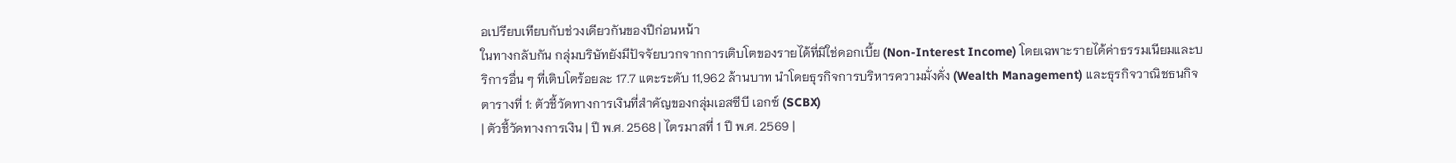อเปรียบเทียบกับช่วงเดียวกันของปีก่อนหน้า
ในทางกลับกัน กลุ่มบริษัทยังมีปัจจัยบวกจากการเติบโตของรายได้ที่มิใช่ดอกเบี้ย (Non-Interest Income) โดยเฉพาะรายได้ค่าธรรมเนียมและบริการอื่น ๆ ที่เติบโตร้อยละ 17.7 แตะระดับ 11,962 ล้านบาท นำโดยธุรกิจการบริหารความมั่งคั่ง (Wealth Management) และธุรกิจวาณิชธนกิจ
ตารางที่ 1: ตัวชี้วัดทางการเงินที่สำคัญของกลุ่มเอสซีบี เอกซ์ (SCBX)
| ตัวชี้วัดทางการเงิน | ปี พ.ศ. 2568 | ไตรมาสที่ 1 ปี พ.ศ. 2569 |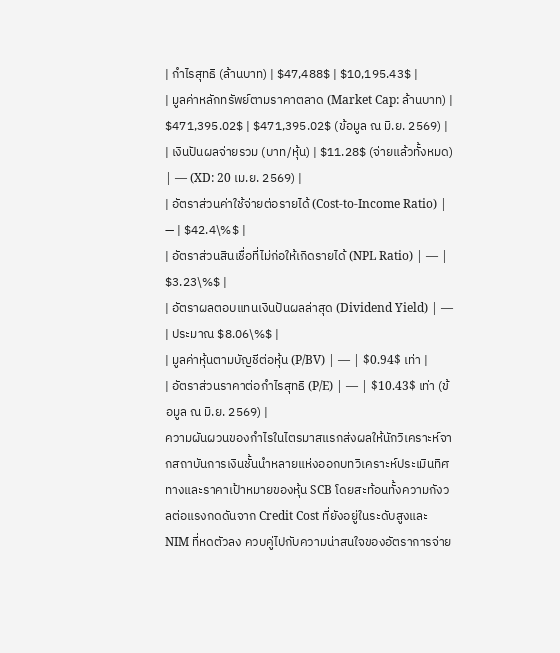| กำไรสุทธิ (ล้านบาท) | $47,488$ | $10,195.43$ |
| มูลค่าหลักทรัพย์ตามราคาตลาด (Market Cap: ล้านบาท) | $471,395.02$ | $471,395.02$ (ข้อมูล ณ มิ.ย. 2569) |
| เงินปันผลจ่ายรวม (บาท/หุ้น) | $11.28$ (จ่ายแล้วทั้งหมด) | — (XD: 20 เม.ย. 2569) |
| อัตราส่วนค่าใช้จ่ายต่อรายได้ (Cost-to-Income Ratio) | — | $42.4\%$ |
| อัตราส่วนสินเชื่อที่ไม่ก่อให้เกิดรายได้ (NPL Ratio) | — | $3.23\%$ |
| อัตราผลตอบแทนเงินปันผลล่าสุด (Dividend Yield) | — | ประมาณ $8.06\%$ |
| มูลค่าหุ้นตามบัญชีต่อหุ้น (P/BV) | — | $0.94$ เท่า |
| อัตราส่วนราคาต่อกำไรสุทธิ (P/E) | — | $10.43$ เท่า (ข้อมูล ณ มิ.ย. 2569) |
ความผันผวนของกำไรในไตรมาสแรกส่งผลให้นักวิเคราะห์จากสถาบันการเงินชั้นนำหลายแห่งออกบทวิเคราะห์ประเมินทิศทางและราคาเป้าหมายของหุ้น SCB โดยสะท้อนทั้งความกังวลต่อแรงกดดันจาก Credit Cost ที่ยังอยู่ในระดับสูงและ NIM ที่หดตัวลง ควบคู่ไปกับความน่าสนใจของอัตราการจ่าย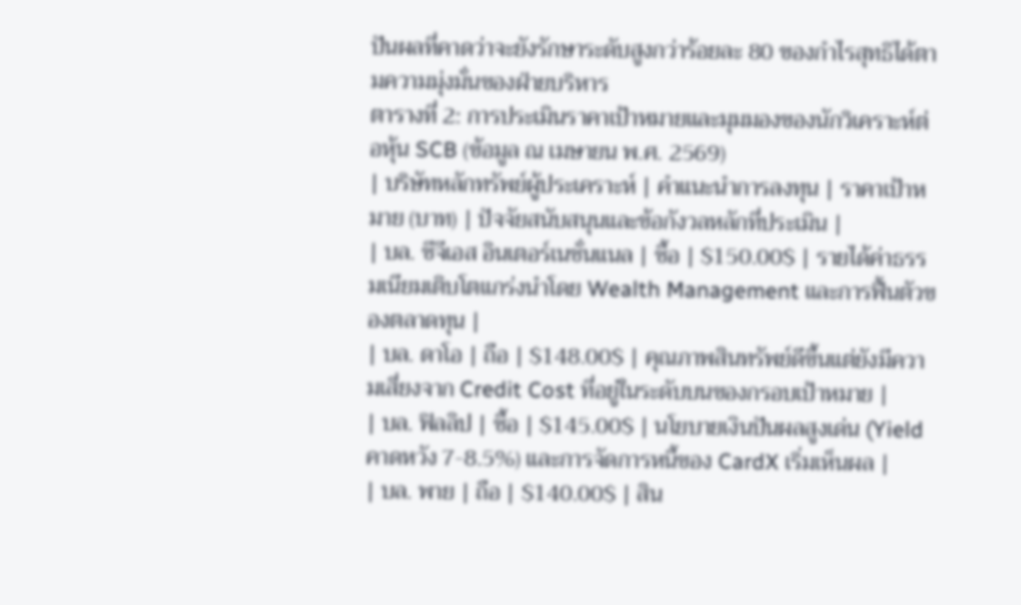ปันผลที่คาดว่าจะยังรักษาระดับสูงกว่าร้อยละ 80 ของกำไรสุทธิได้ตามความมุ่งมั่นของฝ่ายบริหาร
ตารางที่ 2: การประเมินราคาเป้าหมายและมุมมองของนักวิเคราะห์ต่อหุ้น SCB (ข้อมูล ณ เมษายน พ.ศ. 2569)
| บริษัทหลักทรัพย์ผู้ประเคราะห์ | คำแนะนำการลงทุน | ราคาเป้าหมาย (บาท) | ปัจจัยสนับสนุนและข้อกังวลหลักที่ประเมิน |
| บล. ซีจีเอส อินเตอร์เนชั่นแนล | ซื้อ | $150.00$ | รายได้ค่าธรรมเนียมเติบโตแกร่งนำโดย Wealth Management และการฟื้นตัวของตลาดทุน |
| บล. ดาโอ | ถือ | $148.00$ | คุณภาพสินทรัพย์ดีขึ้นแต่ยังมีความเสี่ยงจาก Credit Cost ที่อยู่ในระดับบนของกรอบเป้าหมาย |
| บล. ฟิลลิป | ซื้อ | $145.00$ | นโยบายเงินปันผลสูงเด่น (Yield คาดหวัง 7-8.5%) และการจัดการหนี้ของ CardX เริ่มเห็นผล |
| บล. พาย | ถือ | $140.00$ | สิน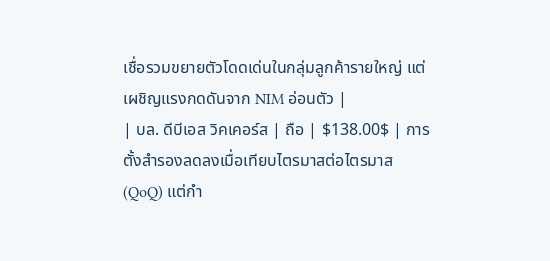เชื่อรวมขยายตัวโดดเด่นในกลุ่มลูกค้ารายใหญ่ แต่เผชิญแรงกดดันจาก NIM อ่อนตัว |
| บล. ดีบีเอส วิคเคอร์ส | ถือ | $138.00$ | การตั้งสำรองลดลงเมื่อเทียบไตรมาสต่อไตรมาส (QoQ) แต่กำ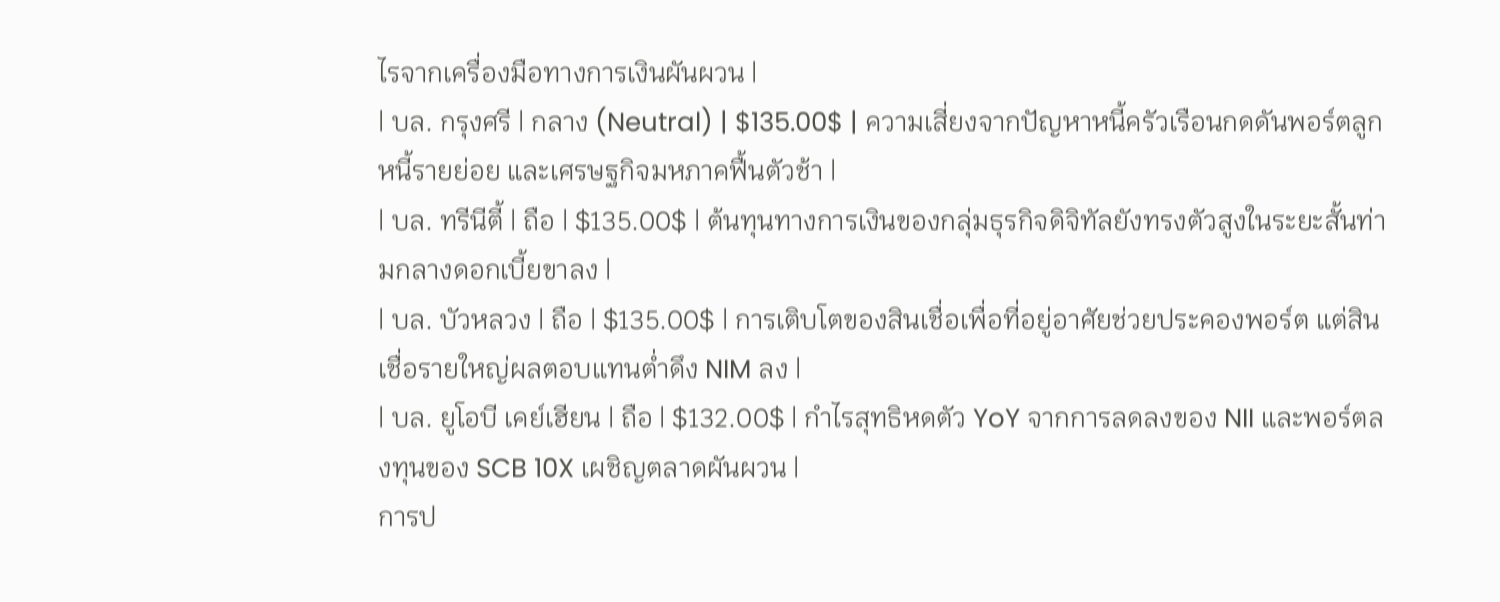ไรจากเครื่องมือทางการเงินผันผวน |
| บล. กรุงศรี | กลาง (Neutral) | $135.00$ | ความเสี่ยงจากปัญหาหนี้ครัวเรือนกดดันพอร์ตลูกหนี้รายย่อย และเศรษฐกิจมหภาคฟื้นตัวช้า |
| บล. ทรีนีตี้ | ถือ | $135.00$ | ต้นทุนทางการเงินของกลุ่มธุรกิจดิจิทัลยังทรงตัวสูงในระยะสั้นท่ามกลางดอกเบี้ยขาลง |
| บล. บัวหลวง | ถือ | $135.00$ | การเติบโตของสินเชื่อเพื่อที่อยู่อาศัยช่วยประคองพอร์ต แต่สินเชื่อรายใหญ่ผลตอบแทนต่ำดึง NIM ลง |
| บล. ยูโอบี เคย์เฮียน | ถือ | $132.00$ | กำไรสุทธิหดตัว YoY จากการลดลงของ NII และพอร์ตลงทุนของ SCB 10X เผชิญตลาดผันผวน |
การป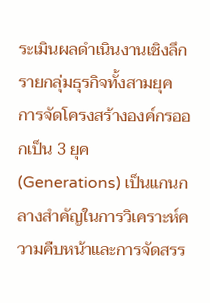ระเมินผลดำเนินงานเชิงลึกรายกลุ่มธุรกิจทั้งสามยุค
การจัดโครงสร้างองค์กรออกเป็น 3 ยุค (Generations) เป็นแกนกลางสำคัญในการวิเคราะห์ความคืบหน้าและการจัดสรร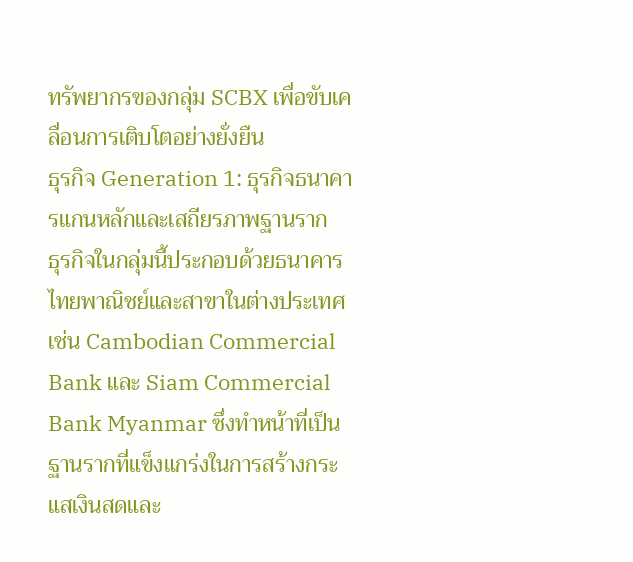ทรัพยากรของกลุ่ม SCBX เพื่อขับเคลื่อนการเติบโตอย่างยั่งยืน
ธุรกิจ Generation 1: ธุรกิจธนาคารแกนหลักและเสถียรภาพฐานราก
ธุรกิจในกลุ่มนี้ประกอบด้วยธนาคารไทยพาณิชย์และสาขาในต่างประเทศ เช่น Cambodian Commercial Bank และ Siam Commercial Bank Myanmar ซึ่งทำหน้าที่เป็นฐานรากที่แข็งแกร่งในการสร้างกระแสเงินสดและ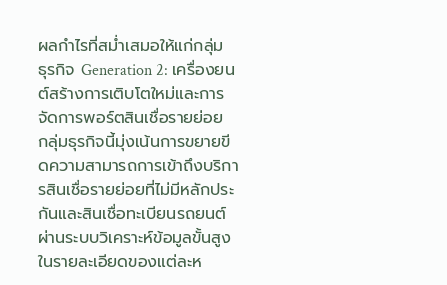ผลกำไรที่สม่ำเสมอให้แก่กลุ่ม
ธุรกิจ Generation 2: เครื่องยนต์สร้างการเติบโตใหม่และการจัดการพอร์ตสินเชื่อรายย่อย
กลุ่มธุรกิจนี้มุ่งเน้นการขยายขีดความสามารถการเข้าถึงบริการสินเชื่อรายย่อยที่ไม่มีหลักประกันและสินเชื่อทะเบียนรถยนต์ผ่านระบบวิเคราะห์ข้อมูลขั้นสูง
ในรายละเอียดของแต่ละห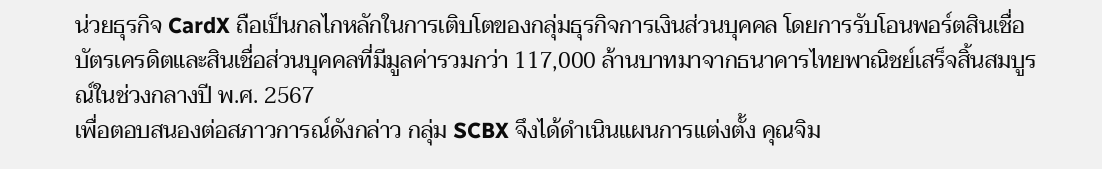น่วยธุรกิจ CardX ถือเป็นกลไกหลักในการเติบโตของกลุ่มธุรกิจการเงินส่วนบุคคล โดยการรับโอนพอร์ตสินเชื่อบัตรเครดิตและสินเชื่อส่วนบุคคลที่มีมูลค่ารวมกว่า 117,000 ล้านบาทมาจากธนาคารไทยพาณิชย์เสร็จสิ้นสมบูรณ์ในช่วงกลางปี พ.ศ. 2567
เพื่อตอบสนองต่อสภาวการณ์ดังกล่าว กลุ่ม SCBX จึงได้ดำเนินแผนการแต่งตั้ง คุณจิม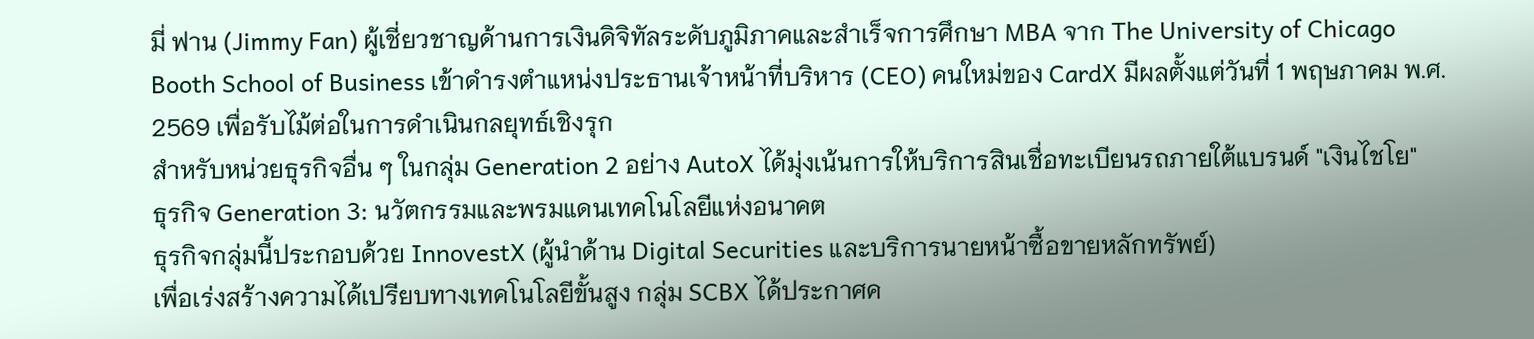มี่ ฟาน (Jimmy Fan) ผู้เชี่ยวชาญด้านการเงินดิจิทัลระดับภูมิภาคและสำเร็จการศึกษา MBA จาก The University of Chicago Booth School of Business เข้าดำรงตำแหน่งประธานเจ้าหน้าที่บริหาร (CEO) คนใหม่ของ CardX มีผลตั้งแต่วันที่ 1 พฤษภาคม พ.ศ. 2569 เพื่อรับไม้ต่อในการดำเนินกลยุทธ์เชิงรุก
สำหรับหน่วยธุรกิจอื่น ๆ ในกลุ่ม Generation 2 อย่าง AutoX ได้มุ่งเน้นการให้บริการสินเชื่อทะเบียนรถภายใต้แบรนด์ "เงินไชโย"
ธุรกิจ Generation 3: นวัตกรรมและพรมแดนเทคโนโลยีแห่งอนาคต
ธุรกิจกลุ่มนี้ประกอบด้วย InnovestX (ผู้นำด้าน Digital Securities และบริการนายหน้าซื้อขายหลักทรัพย์)
เพื่อเร่งสร้างความได้เปรียบทางเทคโนโลยีขั้นสูง กลุ่ม SCBX ได้ประกาศค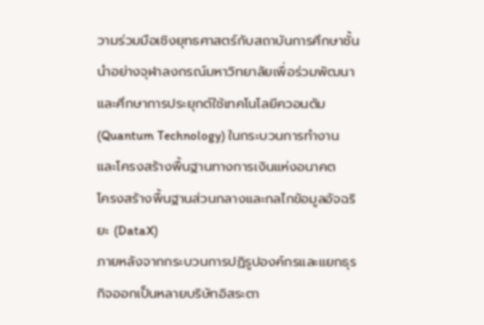วามร่วมมือเชิงยุทธศาสตร์กับสถาบันการศึกษาชั้นนำอย่างจุฬาลงกรณ์มหาวิทยาลัยเพื่อร่วมพัฒนาและศึกษาการประยุกต์ใช้เทคโนโลยีควอนตัม (Quantum Technology) ในกระบวนการทำงานและโครงสร้างพื้นฐานทางการเงินแห่งอนาคต
โครงสร้างพื้นฐานส่วนกลางและกลไกข้อมูลอัจฉริยะ (DataX)
ภายหลังจากกระบวนการปฏิรูปองค์กรและแยกธุรกิจออกเป็นหลายบริษัทอิสระตา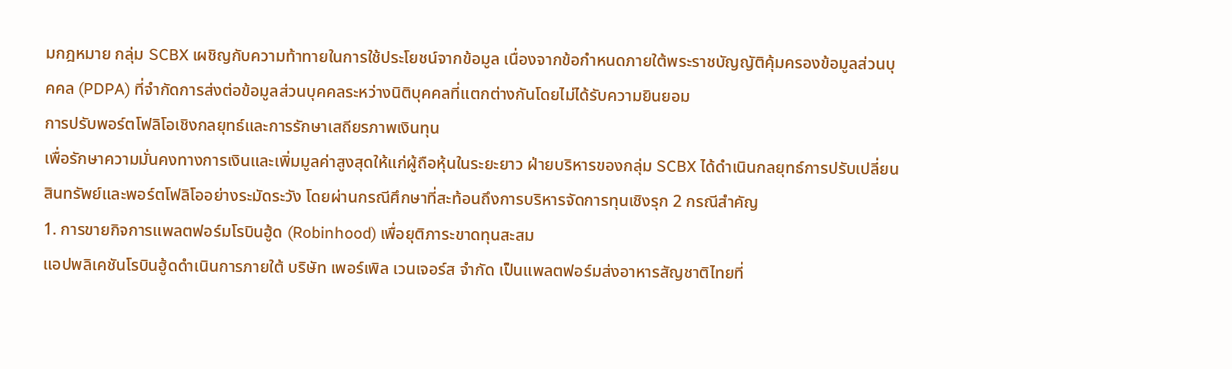มกฎหมาย กลุ่ม SCBX เผชิญกับความท้าทายในการใช้ประโยชน์จากข้อมูล เนื่องจากข้อกำหนดภายใต้พระราชบัญญัติคุ้มครองข้อมูลส่วนบุคคล (PDPA) ที่จำกัดการส่งต่อข้อมูลส่วนบุคคลระหว่างนิติบุคคลที่แตกต่างกันโดยไม่ได้รับความยินยอม
การปรับพอร์ตโฟลิโอเชิงกลยุทธ์และการรักษาเสถียรภาพเงินทุน
เพื่อรักษาความมั่นคงทางการเงินและเพิ่มมูลค่าสูงสุดให้แก่ผู้ถือหุ้นในระยะยาว ฝ่ายบริหารของกลุ่ม SCBX ได้ดำเนินกลยุทธ์การปรับเปลี่ยนสินทรัพย์และพอร์ตโฟลิโออย่างระมัดระวัง โดยผ่านกรณีศึกษาที่สะท้อนถึงการบริหารจัดการทุนเชิงรุก 2 กรณีสำคัญ
1. การขายกิจการแพลตฟอร์มโรบินฮู้ด (Robinhood) เพื่อยุติภาระขาดทุนสะสม
แอปพลิเคชันโรบินฮู้ดดำเนินการภายใต้ บริษัท เพอร์เพิล เวนเจอร์ส จำกัด เป็นแพลตฟอร์มส่งอาหารสัญชาติไทยที่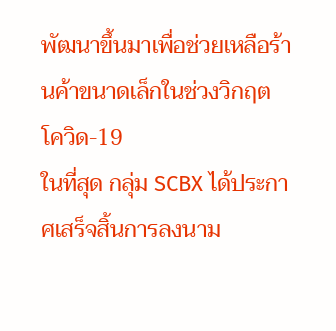พัฒนาขึ้นมาเพื่อช่วยเหลือร้านค้าขนาดเล็กในช่วงวิกฤตโควิด-19
ในที่สุด กลุ่ม SCBX ได้ประกาศเสร็จสิ้นการลงนาม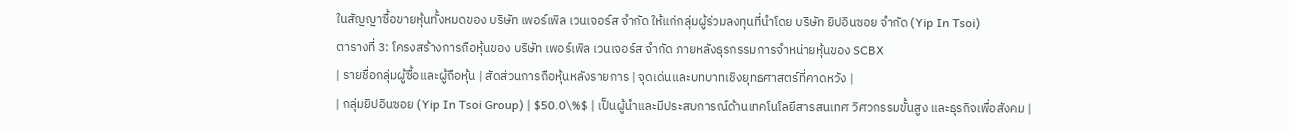ในสัญญาซื้อขายหุ้นทั้งหมดของ บริษัท เพอร์เพิล เวนเจอร์ส จำกัด ให้แก่กลุ่มผู้ร่วมลงทุนที่นำโดย บริษัท ยิปอินซอย จำกัด (Yip In Tsoi)
ตารางที่ 3: โครงสร้างการถือหุ้นของ บริษัท เพอร์เพิล เวนเจอร์ส จำกัด ภายหลังธุรกรรมการจำหน่ายหุ้นของ SCBX
| รายชื่อกลุ่มผู้ซื้อและผู้ถือหุ้น | สัดส่วนการถือหุ้นหลังรายการ | จุดเด่นและบทบาทเชิงยุทธศาสตร์ที่คาดหวัง |
| กลุ่มยิปอินซอย (Yip In Tsoi Group) | $50.0\%$ | เป็นผู้นำและมีประสบการณ์ด้านเทคโนโลยีสารสนเทศ วิศวกรรมขั้นสูง และธุรกิจเพื่อสังคม |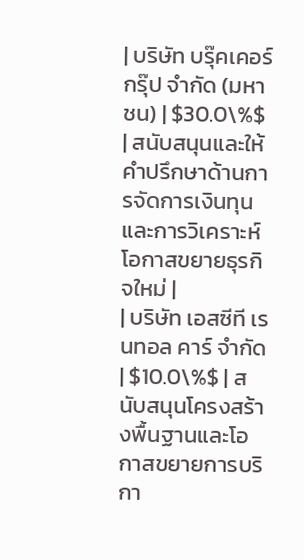| บริษัท บรุ๊คเคอร์ กรุ๊ป จำกัด (มหาชน) | $30.0\%$ | สนับสนุนและให้คำปรึกษาด้านการจัดการเงินทุนและการวิเคราะห์โอกาสขยายธุรกิจใหม่ |
| บริษัท เอสซีที เรนทอล คาร์ จำกัด | $10.0\%$ | สนับสนุนโครงสร้างพื้นฐานและโอกาสขยายการบริกา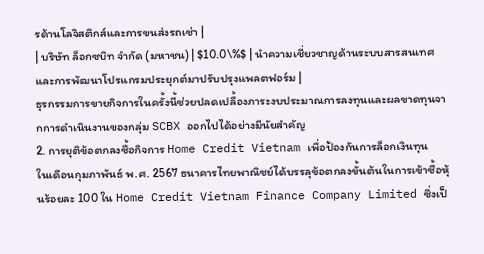รด้านโลจิสติกส์และการขนส่งรถเช่า |
| บริษัท ล็อกซบิท จำกัด (มหาชน) | $10.0\%$ | นำความเชี่ยวชาญด้านระบบสารสนเทศและการพัฒนาโปรแกรมประยุกต์มาปรับปรุงแพลตฟอร์ม |
ธุรกรรมการขายกิจการในครั้งนี้ช่วยปลดเปลื้องภาระงบประมาณการลงทุนและผลขาดทุนจากการดำเนินงานของกลุ่ม SCBX ออกไปได้อย่างมีนัยสำคัญ
2. การยุติข้อตกลงซื้อกิจการ Home Credit Vietnam เพื่อป้องกันการล็อกเงินทุน
ในเดือนกุมภาพันธ์ พ.ศ. 2567 ธนาคารไทยพาณิชย์ได้บรรลุข้อตกลงขั้นต้นในการเข้าซื้อหุ้นร้อยละ 100 ใน Home Credit Vietnam Finance Company Limited ซึ่งเป็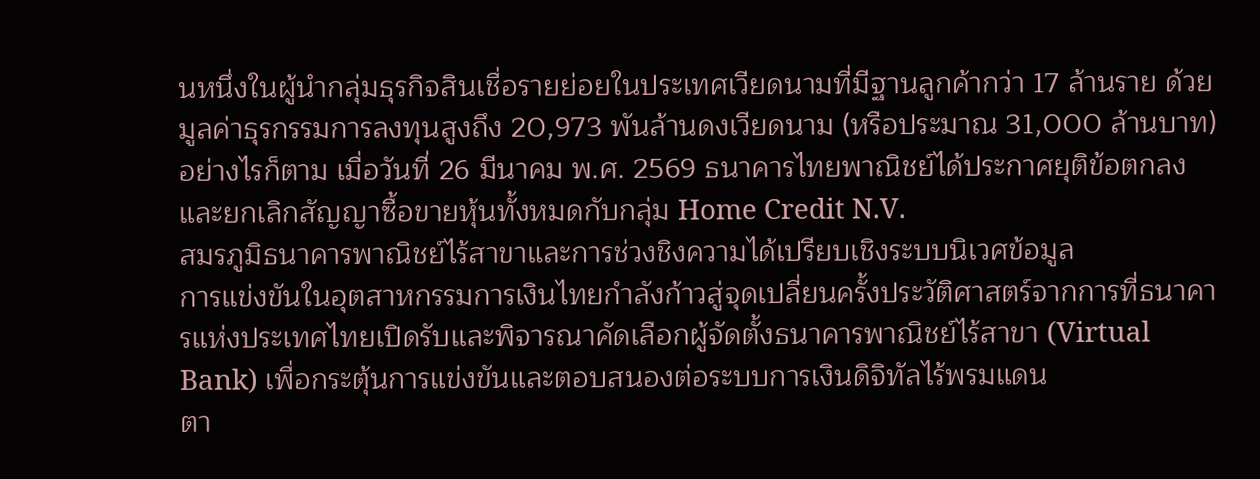นหนึ่งในผู้นำกลุ่มธุรกิจสินเชื่อรายย่อยในประเทศเวียดนามที่มีฐานลูกค้ากว่า 17 ล้านราย ด้วยมูลค่าธุรกรรมการลงทุนสูงถึง 20,973 พันล้านดงเวียดนาม (หรือประมาณ 31,000 ล้านบาท)
อย่างไรก็ตาม เมื่อวันที่ 26 มีนาคม พ.ศ. 2569 ธนาคารไทยพาณิชย์ได้ประกาศยุติข้อตกลงและยกเลิกสัญญาซื้อขายหุ้นทั้งหมดกับกลุ่ม Home Credit N.V.
สมรภูมิธนาคารพาณิชย์ไร้สาขาและการช่วงชิงความได้เปรียบเชิงระบบนิเวศข้อมูล
การแข่งขันในอุตสาหกรรมการเงินไทยกำลังก้าวสู่จุดเปลี่ยนครั้งประวัติศาสตร์จากการที่ธนาคารแห่งประเทศไทยเปิดรับและพิจารณาคัดเลือกผู้จัดตั้งธนาคารพาณิชย์ไร้สาขา (Virtual Bank) เพื่อกระตุ้นการแข่งขันและตอบสนองต่อระบบการเงินดิจิทัลไร้พรมแดน
ตา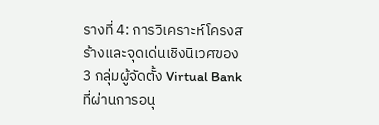รางที่ 4: การวิเคราะห์โครงสร้างและจุดเด่นเชิงนิเวศของ 3 กลุ่มผู้จัดตั้ง Virtual Bank ที่ผ่านการอนุ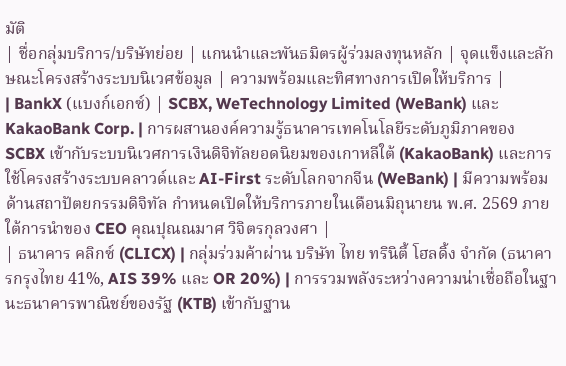มัติ
| ชื่อกลุ่มบริการ/บริษัทย่อย | แกนนำและพันธมิตรผู้ร่วมลงทุนหลัก | จุดแข็งและลักษณะโครงสร้างระบบนิเวศข้อมูล | ความพร้อมและทิศทางการเปิดให้บริการ |
| BankX (แบงก์เอกซ์) | SCBX, WeTechnology Limited (WeBank) และ KakaoBank Corp. | การผสานองค์ความรู้ธนาคารเทคโนโลยีระดับภูมิภาคของ SCBX เข้ากับระบบนิเวศการเงินดิจิทัลยอดนิยมของเกาหลีใต้ (KakaoBank) และการใช้โครงสร้างระบบคลาวด์และ AI-First ระดับโลกจากจีน (WeBank) | มีความพร้อมด้านสถาปัตยกรรมดิจิทัล กำหนดเปิดให้บริการภายในเดือนมิถุนายน พ.ศ. 2569 ภายใต้การนำของ CEO คุณปุณณมาศ วิจิตรกุลวงศา |
| ธนาคาร คลิกซ์ (CLICX) | กลุ่มร่วมค้าผ่าน บริษัท ไทย ทรินิตี้ โฮลดิ้ง จำกัด (ธนาคารกรุงไทย 41%, AIS 39% และ OR 20%) | การรวมพลังระหว่างความน่าเชื่อถือในฐานะธนาคารพาณิชย์ของรัฐ (KTB) เข้ากับฐาน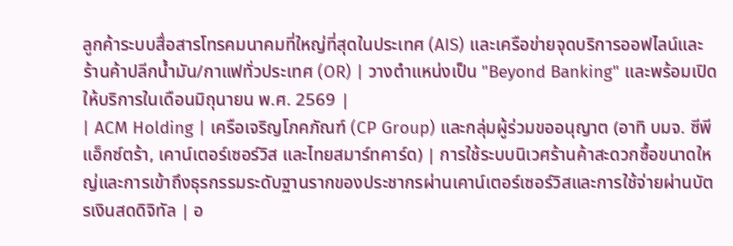ลูกค้าระบบสื่อสารโทรคมนาคมที่ใหญ่ที่สุดในประเทศ (AIS) และเครือข่ายจุดบริการออฟไลน์และร้านค้าปลีกน้ำมัน/กาแฟทั่วประเทศ (OR) | วางตำแหน่งเป็น "Beyond Banking" และพร้อมเปิดให้บริการในเดือนมิถุนายน พ.ศ. 2569 |
| ACM Holding | เครือเจริญโภคภัณฑ์ (CP Group) และกลุ่มผู้ร่วมขออนุญาต (อาทิ บมจ. ซีพี แอ็กซ์ตร้า, เคาน์เตอร์เซอร์วิส และไทยสมาร์ทคาร์ด) | การใช้ระบบนิเวศร้านค้าสะดวกซื้อขนาดใหญ่และการเข้าถึงธุรกรรมระดับฐานรากของประชากรผ่านเคาน์เตอร์เซอร์วิสและการใช้จ่ายผ่านบัตรเงินสดดิจิทัล | อ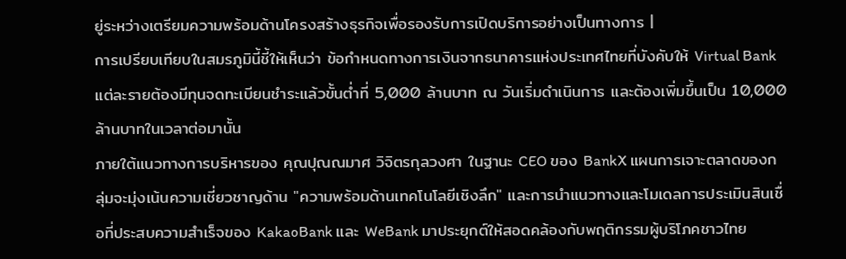ยู่ระหว่างเตรียมความพร้อมด้านโครงสร้างธุรกิจเพื่อรองรับการเปิดบริการอย่างเป็นทางการ |
การเปรียบเทียบในสมรภูมินี้ชี้ให้เห็นว่า ข้อกำหนดทางการเงินจากธนาคารแห่งประเทศไทยที่บังคับให้ Virtual Bank แต่ละรายต้องมีทุนจดทะเบียนชำระแล้วขั้นต่ำที่ 5,000 ล้านบาท ณ วันเริ่มดำเนินการ และต้องเพิ่มขึ้นเป็น 10,000 ล้านบาทในเวลาต่อมานั้น
ภายใต้แนวทางการบริหารของ คุณปุณณมาศ วิจิตรกุลวงศา ในฐานะ CEO ของ BankX แผนการเจาะตลาดของกลุ่มจะมุ่งเน้นความเชี่ยวชาญด้าน "ความพร้อมด้านเทคโนโลยีเชิงลึก" และการนำแนวทางและโมเดลการประเมินสินเชื่อที่ประสบความสำเร็จของ KakaoBank และ WeBank มาประยุกต์ให้สอดคล้องกับพฤติกรรมผู้บริโภคชาวไทย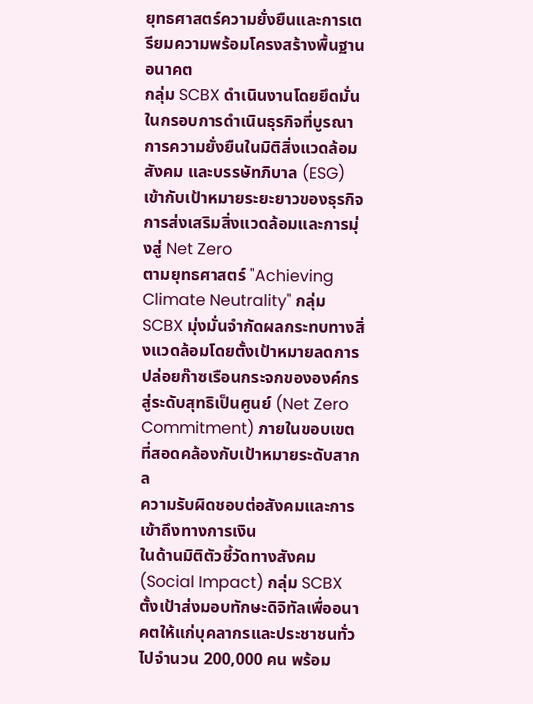ยุทธศาสตร์ความยั่งยืนและการเตรียมความพร้อมโครงสร้างพื้นฐานอนาคต
กลุ่ม SCBX ดำเนินงานโดยยึดมั่นในกรอบการดำเนินธุรกิจที่บูรณาการความยั่งยืนในมิติสิ่งแวดล้อม สังคม และบรรษัทภิบาล (ESG) เข้ากับเป้าหมายระยะยาวของธุรกิจ
การส่งเสริมสิ่งแวดล้อมและการมุ่งสู่ Net Zero
ตามยุทธศาสตร์ "Achieving Climate Neutrality" กลุ่ม SCBX มุ่งมั่นจำกัดผลกระทบทางสิ่งแวดล้อมโดยตั้งเป้าหมายลดการปล่อยก๊าซเรือนกระจกขององค์กรสู่ระดับสุทธิเป็นศูนย์ (Net Zero Commitment) ภายในขอบเขตที่สอดคล้องกับเป้าหมายระดับสากล
ความรับผิดชอบต่อสังคมและการเข้าถึงทางการเงิน
ในด้านมิติตัวชี้วัดทางสังคม (Social Impact) กลุ่ม SCBX ตั้งเป้าส่งมอบทักษะดิจิทัลเพื่ออนาคตให้แก่บุคลากรและประชาชนทั่วไปจำนวน 200,000 คน พร้อม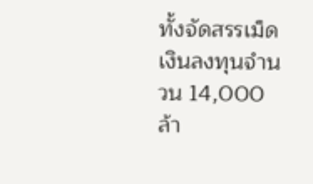ทั้งจัดสรรเม็ดเงินลงทุนจำนวน 14,000 ล้า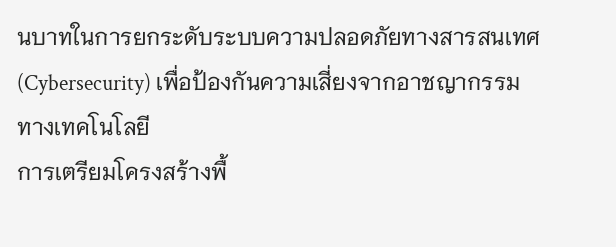นบาทในการยกระดับระบบความปลอดภัยทางสารสนเทศ (Cybersecurity) เพื่อป้องกันความเสี่ยงจากอาชญากรรมทางเทคโนโลยี
การเตรียมโครงสร้างพื้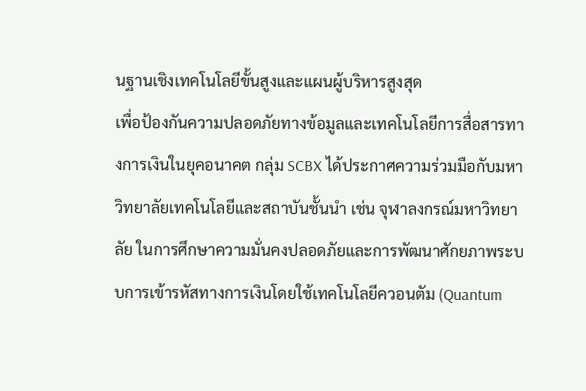นฐานเชิงเทคโนโลยีขั้นสูงและแผนผู้บริหารสูงสุด
เพื่อป้องกันความปลอดภัยทางข้อมูลและเทคโนโลยีการสื่อสารทางการเงินในยุคอนาคต กลุ่ม SCBX ได้ประกาศความร่วมมือกับมหาวิทยาลัยเทคโนโลยีและสถาบันชั้นนำ เช่น จุฬาลงกรณ์มหาวิทยาลัย ในการศึกษาความมั่นคงปลอดภัยและการพัฒนาศักยภาพระบบการเข้ารหัสทางการเงินโดยใช้เทคโนโลยีควอนตัม (Quantum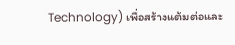Technology) เพื่อสร้างแต้มต่อและ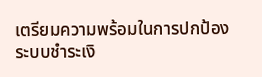เตรียมความพร้อมในการปกป้องระบบชำระเงิ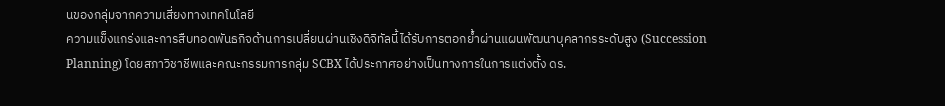นของกลุ่มจากความเสี่ยงทางเทคโนโลยี
ความแข็งแกร่งและการสืบทอดพันธกิจด้านการเปลี่ยนผ่านเชิงดิจิทัลนี้ได้รับการตอกย้ำผ่านแผนพัฒนาบุคลากรระดับสูง (Succession Planning) โดยสภาวิชาชีพและคณะกรรมการกลุ่ม SCBX ได้ประกาศอย่างเป็นทางการในการแต่งตั้ง ดร.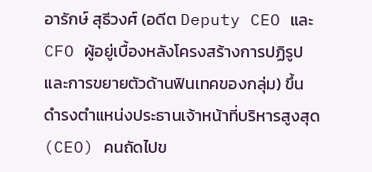อารักษ์ สุธีวงศ์ (อดีต Deputy CEO และ CFO ผู้อยู่เบื้องหลังโครงสร้างการปฏิรูปและการขยายตัวด้านฟินเทคของกลุ่ม) ขึ้นดำรงตำแหน่งประธานเจ้าหน้าที่บริหารสูงสุด (CEO) คนถัดไปข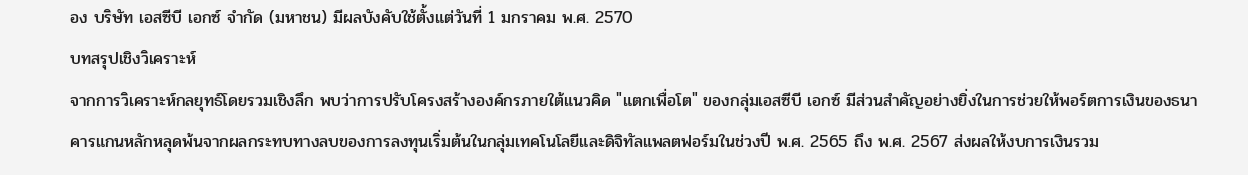อง บริษัท เอสซีบี เอกซ์ จำกัด (มหาชน) มีผลบังคับใช้ตั้งแต่วันที่ 1 มกราคม พ.ศ. 2570
บทสรุปเชิงวิเคราะห์
จากการวิเคราะห์กลยุทธ์โดยรวมเชิงลึก พบว่าการปรับโครงสร้างองค์กรภายใต้แนวคิด "แตกเพื่อโต" ของกลุ่มเอสซีบี เอกซ์ มีส่วนสำคัญอย่างยิ่งในการช่วยให้พอร์ตการเงินของธนาคารแกนหลักหลุดพ้นจากผลกระทบทางลบของการลงทุนเริ่มต้นในกลุ่มเทคโนโลยีและดิจิทัลแพลตฟอร์มในช่วงปี พ.ศ. 2565 ถึง พ.ศ. 2567 ส่งผลให้งบการเงินรวม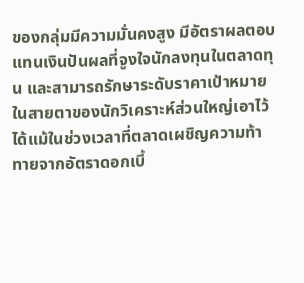ของกลุ่มมีความมั่นคงสูง มีอัตราผลตอบแทนเงินปันผลที่จูงใจนักลงทุนในตลาดทุน และสามารถรักษาระดับราคาเป้าหมายในสายตาของนักวิเคราะห์ส่วนใหญ่เอาไว้ได้แม้ในช่วงเวลาที่ตลาดเผชิญความท้าทายจากอัตราดอกเบี้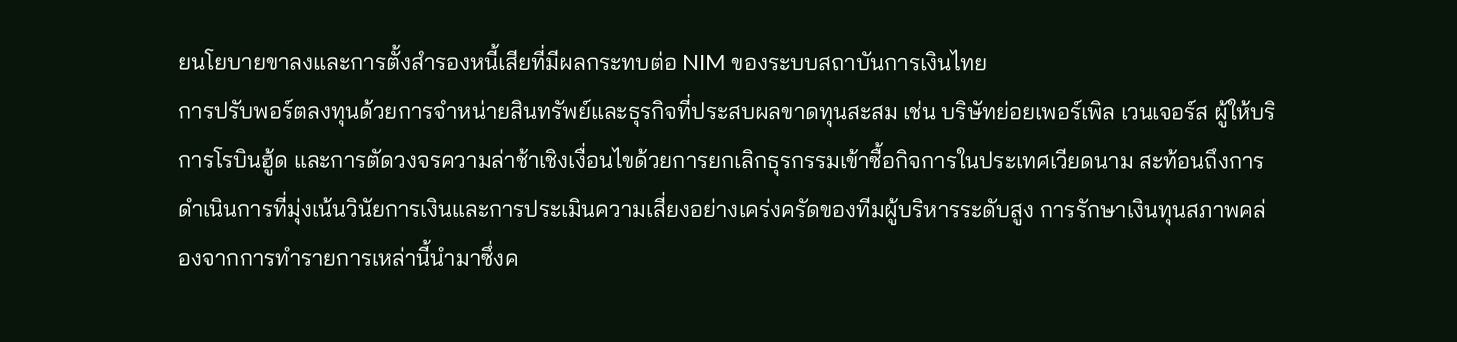ยนโยบายขาลงและการตั้งสำรองหนี้เสียที่มีผลกระทบต่อ NIM ของระบบสถาบันการเงินไทย
การปรับพอร์ตลงทุนด้วยการจำหน่ายสินทรัพย์และธุรกิจที่ประสบผลขาดทุนสะสม เช่น บริษัทย่อยเพอร์เพิล เวนเจอร์ส ผู้ให้บริการโรบินฮู้ด และการตัดวงจรความล่าช้าเชิงเงื่อนไขด้วยการยกเลิกธุรกรรมเข้าซื้อกิจการในประเทศเวียดนาม สะท้อนถึงการดำเนินการที่มุ่งเน้นวินัยการเงินและการประเมินความเสี่ยงอย่างเคร่งครัดของทีมผู้บริหารระดับสูง การรักษาเงินทุนสภาพคล่องจากการทำรายการเหล่านี้นำมาซึ่งค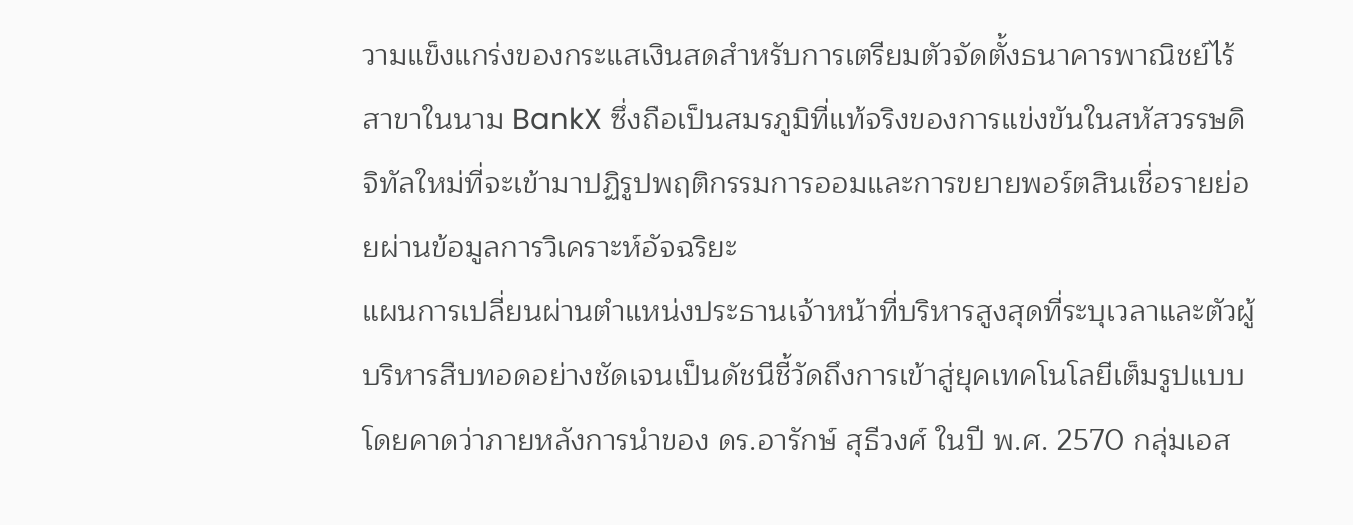วามแข็งแกร่งของกระแสเงินสดสำหรับการเตรียมตัวจัดตั้งธนาคารพาณิชย์ไร้สาขาในนาม BankX ซึ่งถือเป็นสมรภูมิที่แท้จริงของการแข่งขันในสหัสวรรษดิจิทัลใหม่ที่จะเข้ามาปฏิรูปพฤติกรรมการออมและการขยายพอร์ตสินเชื่อรายย่อยผ่านข้อมูลการวิเคราะห์อัจฉริยะ
แผนการเปลี่ยนผ่านตำแหน่งประธานเจ้าหน้าที่บริหารสูงสุดที่ระบุเวลาและตัวผู้บริหารสืบทอดอย่างชัดเจนเป็นดัชนีชี้วัดถึงการเข้าสู่ยุคเทคโนโลยีเต็มรูปแบบ โดยคาดว่าภายหลังการนำของ ดร.อารักษ์ สุธีวงศ์ ในปี พ.ศ. 2570 กลุ่มเอส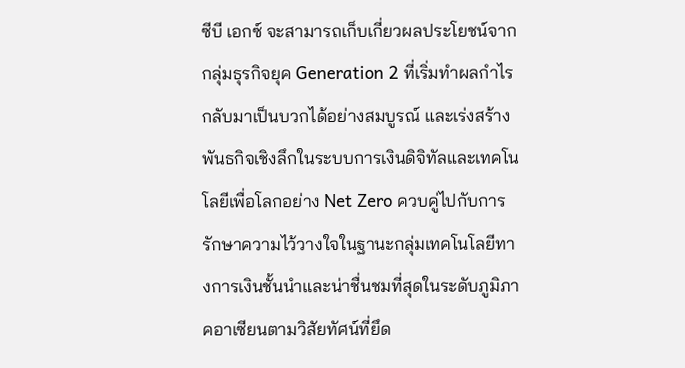ซีบี เอกซ์ จะสามารถเก็บเกี่ยวผลประโยชน์จากกลุ่มธุรกิจยุค Generation 2 ที่เริ่มทำผลกำไรกลับมาเป็นบวกได้อย่างสมบูรณ์ และเร่งสร้างพันธกิจเชิงลึกในระบบการเงินดิจิทัลและเทคโนโลยีเพื่อโลกอย่าง Net Zero ควบคู่ไปกับการรักษาความไว้วางใจในฐานะกลุ่มเทคโนโลยีทางการเงินชั้นนำและน่าชื่นชมที่สุดในระดับภูมิภาคอาเซียนตามวิสัยทัศน์ที่ยึด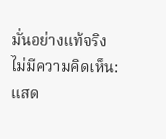มั่นอย่างแท้จริง
ไม่มีความคิดเห็น:
แสด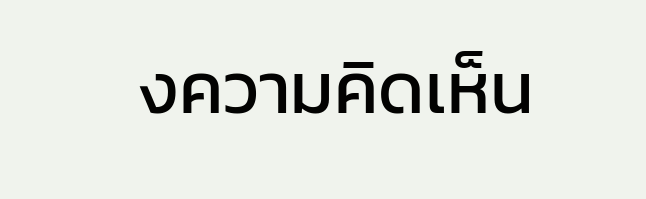งความคิดเห็น